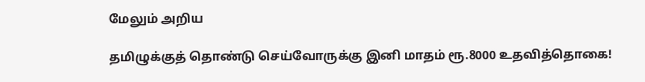மேலும் அறிய

தமிழுக்குத் தொண்டு செய்வோருக்கு இனி மாதம் ரூ.8000 உதவித்தொகை!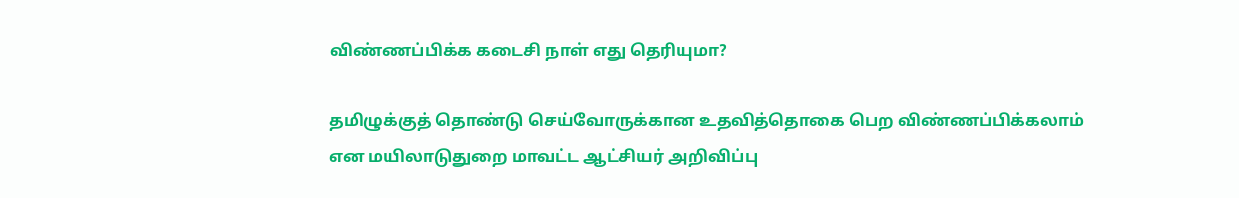விண்ணப்பிக்க கடைசி நாள் எது தெரியுமா?

தமிழுக்குத் தொண்டு செய்வோருக்கான உதவித்தொகை பெற விண்ணப்பிக்கலாம் என மயிலாடுதுறை மாவட்ட ஆட்சியர் அறிவிப்பு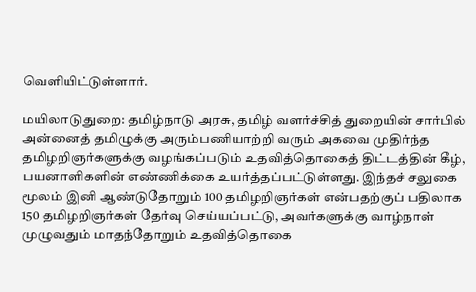வெளியிட்டுள்ளார்.

மயிலாடுதுறை: தமிழ்நாடு அரசு, தமிழ் வளர்ச்சித் துறையின் சார்பில் அன்னைத் தமிழுக்கு அரும்பணியாற்றி வரும் அகவை முதிர்ந்த தமிழறிஞர்களுக்கு வழங்கப்படும் உதவித்தொகைத் திட்டத்தின் கீழ், பயனாளிகளின் எண்ணிக்கை உயர்த்தப்பட்டுள்ளது. இந்தச் சலுகை மூலம் இனி ஆண்டுதோறும் 100 தமிழறிஞர்கள் என்பதற்குப் பதிலாக 150 தமிழறிஞர்கள் தேர்வு செய்யப்பட்டு, அவர்களுக்கு வாழ்நாள் முழுவதும் மாதந்தோறும் உதவித்தொகை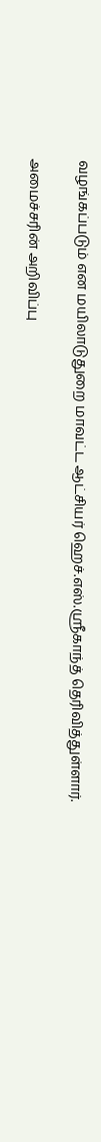வழங்கப்படும் என மயிலாடுதுறை மாவட்ட ஆட்சியர் ஹெச்.எஸ்.ஸ்ரீகாந்த் தெரிவித்துள்ளார்.

அமைச்சரின் அறிவிப்பு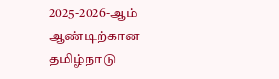2025-2026-ஆம் ஆண்டிற்கான தமிழ்நாடு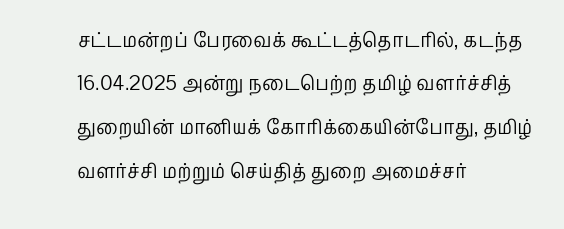சட்டமன்றப் பேரவைக் கூட்டத்தொடரில், கடந்த 16.04.2025 அன்று நடைபெற்ற தமிழ் வளர்ச்சித் துறையின் மானியக் கோரிக்கையின்போது, தமிழ் வளர்ச்சி மற்றும் செய்தித் துறை அமைச்சர்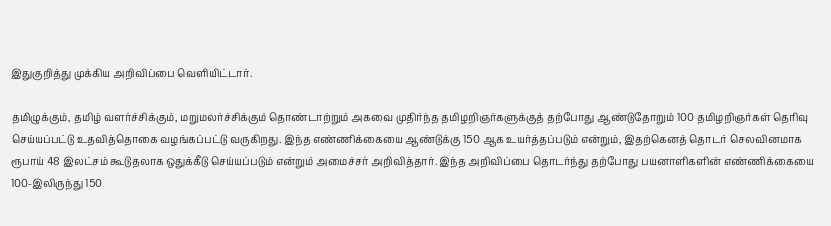இதுகுறித்து முக்கிய அறிவிப்பை வெளியிட்டார்.

தமிழுக்கும், தமிழ் வளர்ச்சிக்கும், மறுமலர்ச்சிக்கும் தொண்டாற்றும் அகவை முதிர்ந்த தமிழறிஞர்களுக்குத் தற்போது ஆண்டுதோறும் 100 தமிழறிஞர்கள் தெரிவு செய்யப்பட்டு உதவித்தொகை வழங்கப்பட்டு வருகிறது. இந்த எண்ணிக்கையை ஆண்டுக்கு 150 ஆக உயர்த்தப்படும் என்றும், இதற்கெனத் தொடர் செலவினமாக ரூபாய் 48 இலட்சம் கூடுதலாக ஒதுக்கீடு செய்யப்படும் என்றும் அமைச்சர் அறிவித்தார். இந்த அறிவிப்பை தொடர்ந்து தற்போது பயனாளிகளின் எண்ணிக்கையை 100-இலிருந்து 150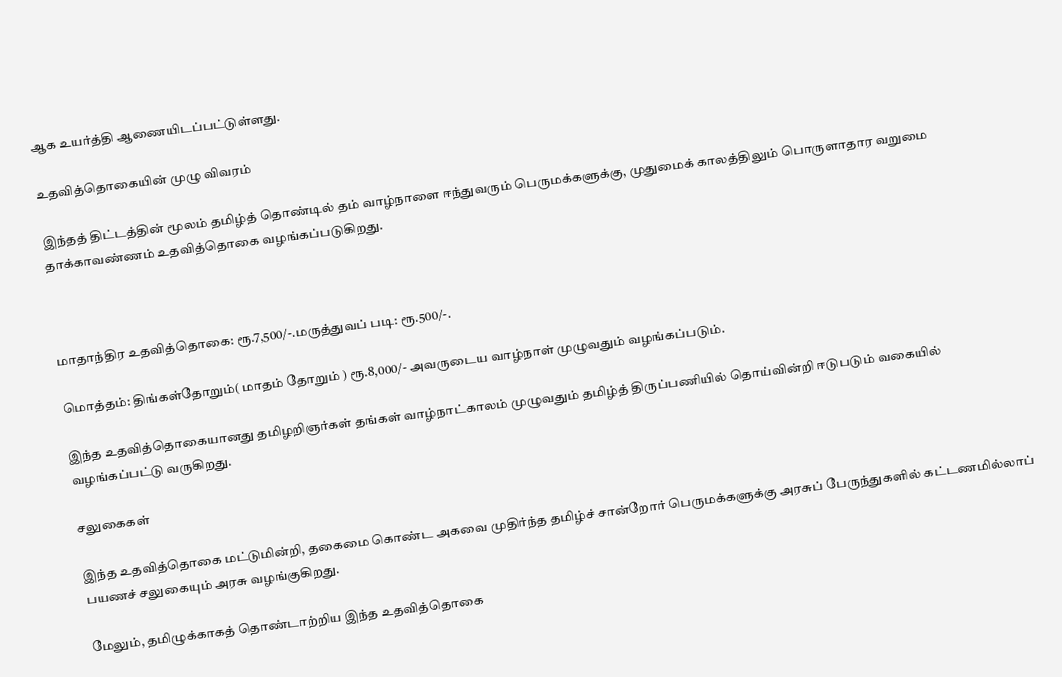ஆக உயர்த்தி ஆணையிடப்பட்டுள்ளது.

உதவித்தொகையின் முழு விவரம்

இந்தத் திட்டத்தின் மூலம் தமிழ்த் தொண்டில் தம் வாழ்நாளை ஈந்துவரும் பெருமக்களுக்கு, முதுமைக் காலத்திலும் பொருளாதார வறுமை தாக்காவண்ணம் உதவித்தொகை வழங்கப்படுகிறது.



மாதாந்திர உதவித்தொகை: ரூ.7,500/-.மருத்துவப் படி: ரூ.500/-.

மொத்தம்: திங்கள்தோறும்( மாதம் தோறும் ) ரூ.8,000/- அவருடைய வாழ்நாள் முழுவதும் வழங்கப்படும்.

இந்த உதவித்தொகையானது தமிழறிஞர்கள் தங்கள் வாழ்நாட்காலம் முழுவதும் தமிழ்த் திருப்பணியில் தொய்வின்றி ஈடுபடும் வகையில் வழங்கப்பட்டு வருகிறது.

சலுகைகள்

இந்த உதவித்தொகை மட்டுமின்றி, தகைமை கொண்ட அகவை முதிர்ந்த தமிழ்ச் சான்றோர் பெருமக்களுக்கு அரசுப் பேருந்துகளில் கட்டணமில்லாப் பயணச் சலுகையும் அரசு வழங்குகிறது.

மேலும், தமிழுக்காகத் தொண்டாற்றிய இந்த உதவித்தொகை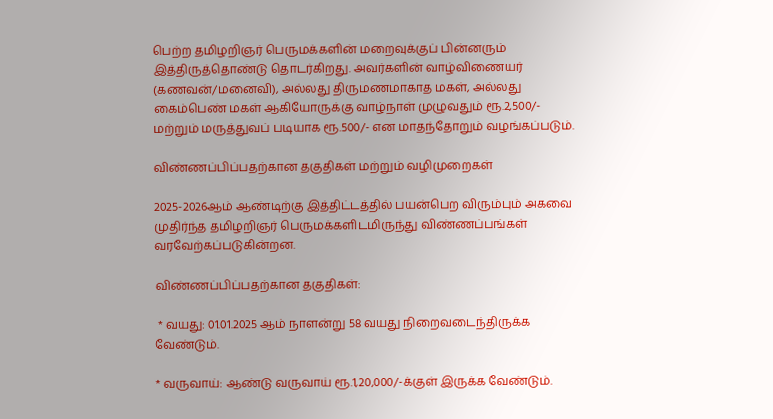பெற்ற தமிழறிஞர் பெருமக்களின் மறைவுக்குப் பின்னரும் இத்திருத்தொண்டு தொடர்கிறது. அவர்களின் வாழ்விணையர் (கணவன்/மனைவி), அல்லது திருமணமாகாத மகள், அல்லது கைம்பெண் மகள் ஆகியோருக்கு வாழ்நாள் முழுவதும் ரூ.2,500/- மற்றும் மருத்துவப் படியாக ரூ.500/- என மாதந்தோறும் வழங்கப்படும்.

விண்ணப்பிப்பதற்கான தகுதிகள் மற்றும் வழிமுறைகள்

2025-2026ஆம் ஆண்டிற்கு இத்திட்டத்தில் பயன்பெற விரும்பும் அகவை முதிர்ந்த தமிழறிஞர் பெருமக்களிடமிருந்து விண்ணப்பங்கள் வரவேற்கப்படுகின்றன.

விண்ணப்பிப்பதற்கான தகுதிகள்:

 * வயது: 01.01.2025 ஆம் நாளன்று 58 வயது நிறைவடைந்திருக்க வேண்டும்.

* வருவாய்: ஆண்டு வருவாய் ரூ.1,20,000/-க்குள் இருக்க வேண்டும்.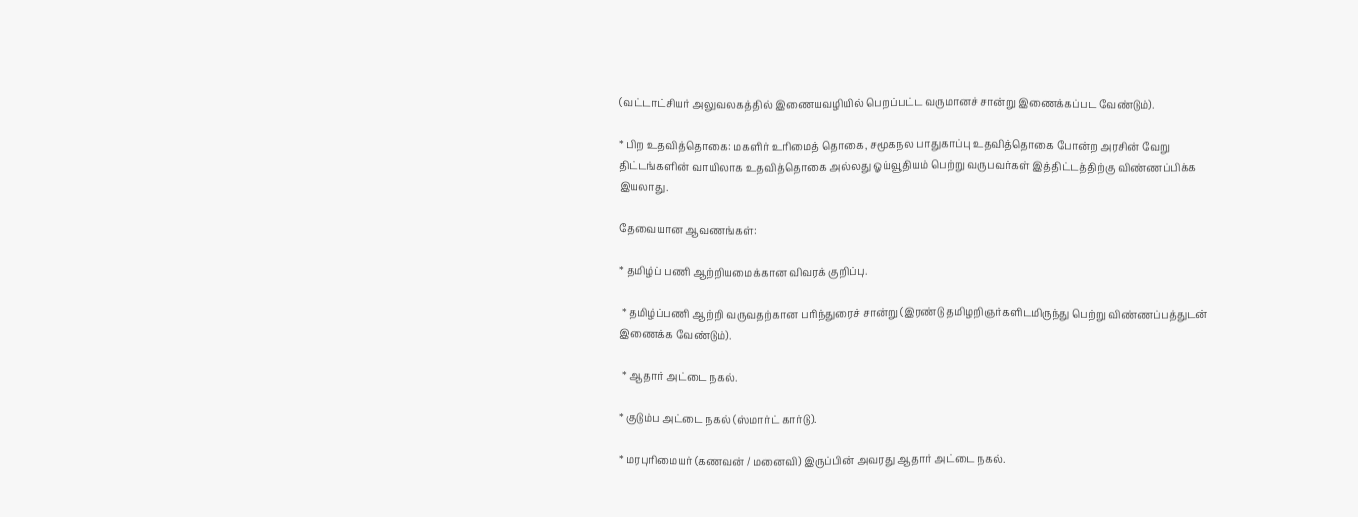(வட்டாட்சியர் அலுவலகத்தில் இணையவழியில் பெறப்பட்ட வருமானச் சான்று இணைக்கப்பட வேண்டும்).

* பிற உதவித்தொகை: மகளிர் உரிமைத் தொகை, சமூகநல பாதுகாப்பு உதவித்தொகை போன்ற அரசின் வேறு திட்டங்களின் வாயிலாக உதவித்தொகை அல்லது ஓய்வூதியம் பெற்று வருபவர்கள் இத்திட்டத்திற்கு விண்ணப்பிக்க இயலாது.

தேவையான ஆவணங்கள்:

* தமிழ்ப் பணி ஆற்றியமைக்கான விவரக் குறிப்பு.

 * தமிழ்ப்பணி ஆற்றி வருவதற்கான பரிந்துரைச் சான்று (இரண்டு தமிழறிஞர்களிடமிருந்து பெற்று விண்ணப்பத்துடன் இணைக்க வேண்டும்).

 * ஆதார் அட்டை நகல்.

* குடும்ப அட்டை நகல் (ஸ்மார்ட் கார்டு).

* மரபுரிமையர் (கணவன் / மனைவி) இருப்பின் அவரது ஆதார் அட்டை நகல்.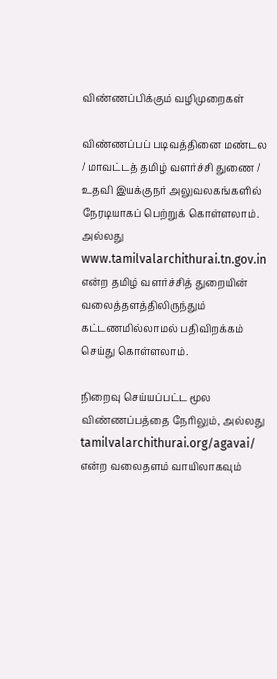விண்ணப்பிக்கும் வழிமுறைகள்

விண்ணப்பப் படிவத்தினை மண்டல / மாவட்டத் தமிழ் வளர்ச்சி துணை / உதவி இயக்குநர் அலுவலகங்களில் நேரடியாகப் பெற்றுக் கொள்ளலாம். அல்லது www.tamilvalarchithurai.tn.gov.in என்ற தமிழ் வளர்ச்சித் துறையின் வலைத்தளத்திலிருந்தும் கட்டணமில்லாமல் பதிவிறக்கம் செய்து கொள்ளலாம்.

நிறைவு செய்யப்பட்ட மூல விண்ணப்பத்தை நேரிலும், அல்லது tamilvalarchithurai.org/agavai/ என்ற வலைதளம் வாயிலாகவும்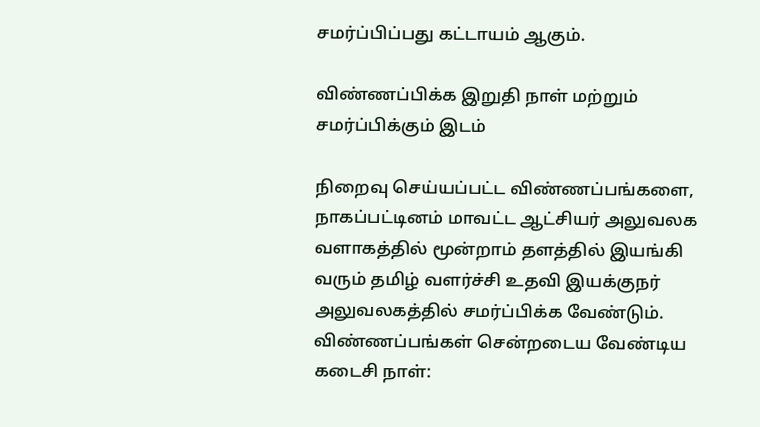சமர்ப்பிப்பது கட்டாயம் ஆகும்.

விண்ணப்பிக்க இறுதி நாள் மற்றும் சமர்ப்பிக்கும் இடம்

நிறைவு செய்யப்பட்ட விண்ணப்பங்களை, நாகப்பட்டினம் மாவட்ட ஆட்சியர் அலுவலக வளாகத்தில் மூன்றாம் தளத்தில் இயங்கி வரும் தமிழ் வளர்ச்சி உதவி இயக்குநர் அலுவலகத்தில் சமர்ப்பிக்க வேண்டும். விண்ணப்பங்கள் சென்றடைய வேண்டிய கடைசி நாள்: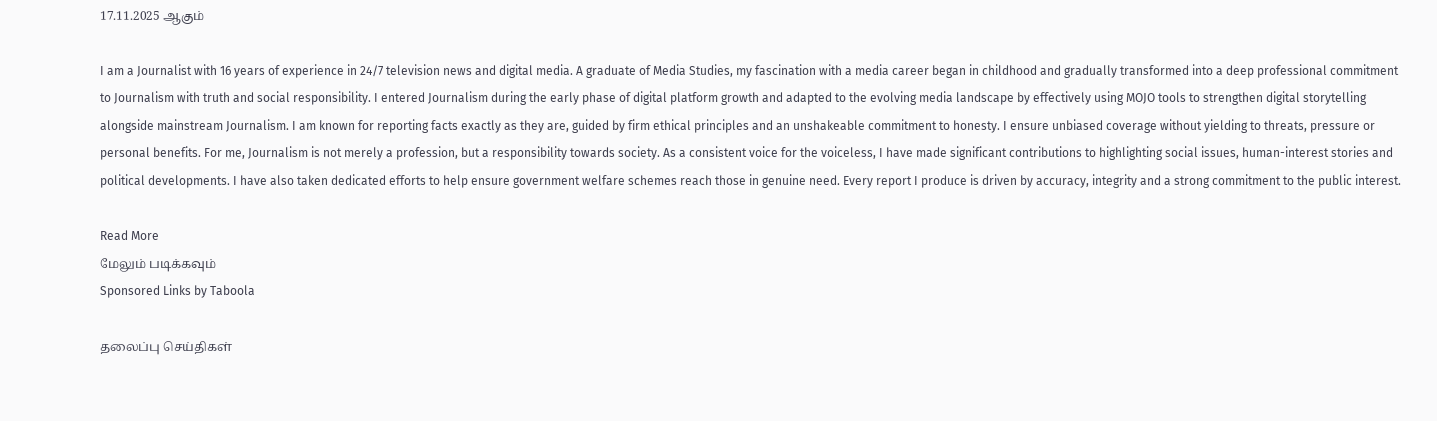17.11.2025 ஆகும்

I am a Journalist with 16 years of experience in 24/7 television news and digital media. A graduate of Media Studies, my fascination with a media career began in childhood and gradually transformed into a deep professional commitment to Journalism with truth and social responsibility. I entered Journalism during the early phase of digital platform growth and adapted to the evolving media landscape by effectively using MOJO tools to strengthen digital storytelling alongside mainstream Journalism. I am known for reporting facts exactly as they are, guided by firm ethical principles and an unshakeable commitment to honesty. I ensure unbiased coverage without yielding to threats, pressure or personal benefits. For me, Journalism is not merely a profession, but a responsibility towards society. As a consistent voice for the voiceless, I have made significant contributions to highlighting social issues, human-interest stories and political developments. I have also taken dedicated efforts to help ensure government welfare schemes reach those in genuine need. Every report I produce is driven by accuracy, integrity and a strong commitment to the public interest.

Read More
மேலும் படிக்கவும்
Sponsored Links by Taboola

தலைப்பு செய்திகள்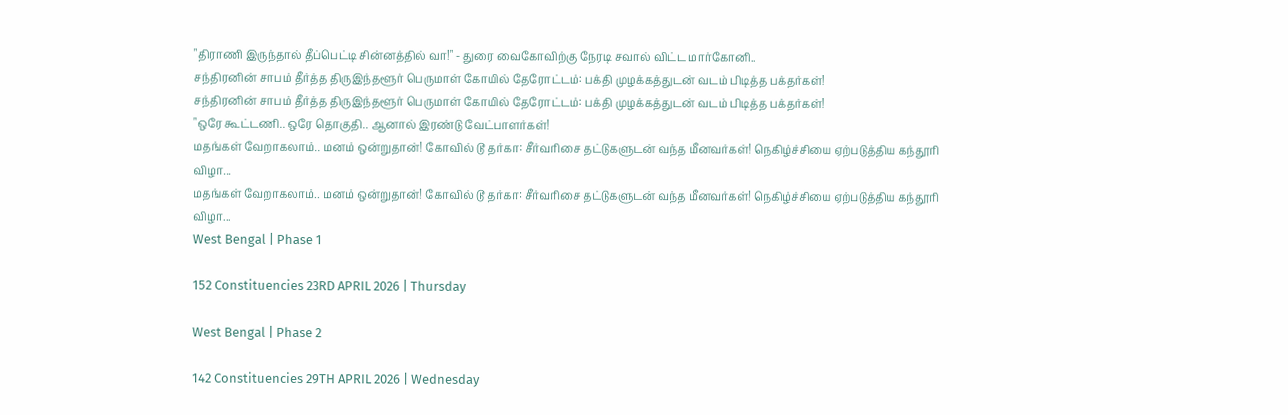"திராணி இருந்தால் தீப்பெட்டி சின்னத்தில் வா!" - துரை வைகோவிற்கு நேரடி சவால் விட்ட மார்கோனி..
சந்திரனின் சாபம் தீர்த்த திருஇந்தளூர் பெருமாள் கோயில் தேரோட்டம்: பக்தி முழக்கத்துடன் வடம் பிடித்த பக்தர்கள்!
சந்திரனின் சாபம் தீர்த்த திருஇந்தளூர் பெருமாள் கோயில் தேரோட்டம்: பக்தி முழக்கத்துடன் வடம் பிடித்த பக்தர்கள்!
"ஒரே கூட்டணி.. ஒரே தொகுதி.. ஆனால் இரண்டு வேட்பாளர்கள்!
மதங்கள் வேறாகலாம்.. மனம் ஒன்றுதான்! கோவில் டூ தர்கா: சீர்வரிசை தட்டுகளுடன் வந்த மீனவர்கள்! நெகிழ்ச்சியை ஏற்படுத்திய கந்தூரி விழா...
மதங்கள் வேறாகலாம்.. மனம் ஒன்றுதான்! கோவில் டூ தர்கா: சீர்வரிசை தட்டுகளுடன் வந்த மீனவர்கள்! நெகிழ்ச்சியை ஏற்படுத்திய கந்தூரி விழா...
West Bengal | Phase 1

152 Constituencies 23RD APRIL 2026 | Thursday

West Bengal | Phase 2

142 Constituencies 29TH APRIL 2026 | Wednesday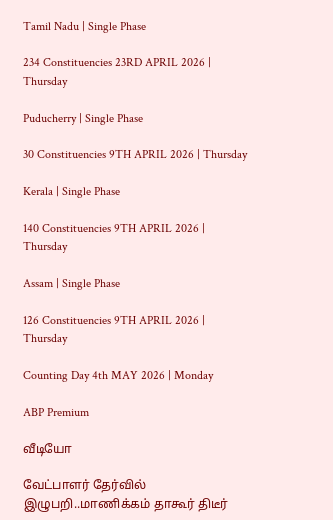Tamil Nadu | Single Phase

234 Constituencies 23RD APRIL 2026 | Thursday

Puducherry | Single Phase

30 Constituencies 9TH APRIL 2026 | Thursday

Kerala | Single Phase

140 Constituencies 9TH APRIL 2026 | Thursday

Assam | Single Phase

126 Constituencies 9TH APRIL 2026 | Thursday

Counting Day 4th MAY 2026 | Monday

ABP Premium

வீடியோ

வேட்பாளர் தேர்வில் இழுபறி..மாணிக்கம் தாகூர் திடீர்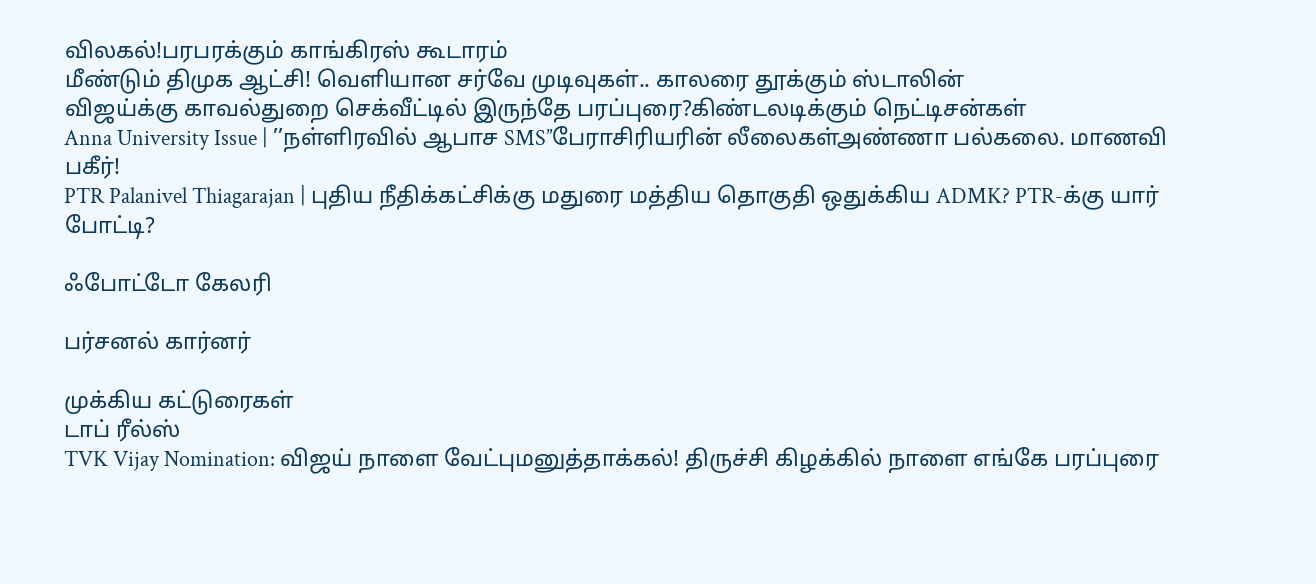விலகல்!பரபரக்கும் காங்கிரஸ் கூடாரம்
மீண்டும் திமுக ஆட்சி! வெளியான சர்வே முடிவுகள்.. காலரை தூக்கும் ஸ்டாலின்
விஜய்க்கு காவல்துறை செக்வீட்டில் இருந்தே பரப்புரை?கிண்டலடிக்கும் நெட்டிசன்கள்
Anna University Issue | ’’நள்ளிரவில் ஆபாச SMS’’பேராசிரியரின் லீலைகள்அண்ணா பல்கலை. மாணவி பகீர்!
PTR Palanivel Thiagarajan | புதிய நீதிக்கட்சிக்கு மதுரை மத்திய தொகுதி ஒதுக்கிய ADMK? PTR-க்கு யார் போட்டி?

ஃபோட்டோ கேலரி

பர்சனல் கார்னர்

முக்கிய கட்டுரைகள்
டாப் ரீல்ஸ்
TVK Vijay Nomination: விஜய் நாளை வேட்புமனுத்தாக்கல்! திருச்சி கிழக்கில் நாளை எங்கே பரப்புரை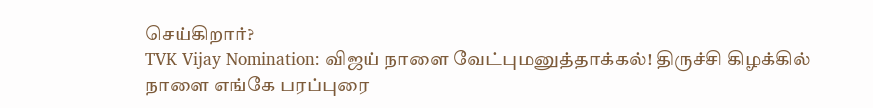செய்கிறார்?
TVK Vijay Nomination: விஜய் நாளை வேட்புமனுத்தாக்கல்! திருச்சி கிழக்கில் நாளை எங்கே பரப்புரை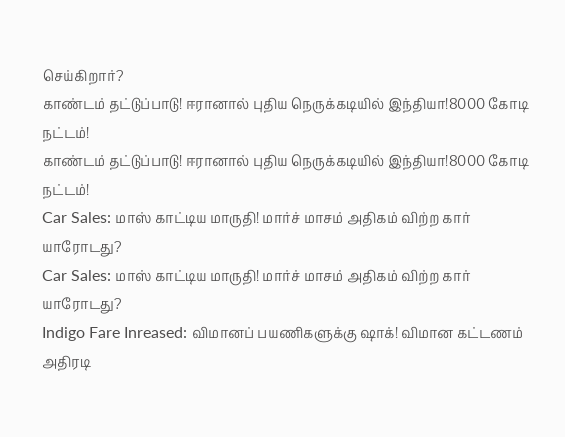செய்கிறார்?
காண்டம் தட்டுப்பாடு! ஈரானால் புதிய நெருக்கடியில் இந்தியா!8000 கோடி நட்டம்!
காண்டம் தட்டுப்பாடு! ஈரானால் புதிய நெருக்கடியில் இந்தியா!8000 கோடி நட்டம்!
Car Sales: மாஸ் காட்டிய மாருதி! மார்ச் மாசம் அதிகம் விற்ற கார் யாரோடது?
Car Sales: மாஸ் காட்டிய மாருதி! மார்ச் மாசம் அதிகம் விற்ற கார் யாரோடது?
Indigo Fare Inreased: விமானப் பயணிகளுக்கு ஷாக்! விமான கட்டணம் அதிரடி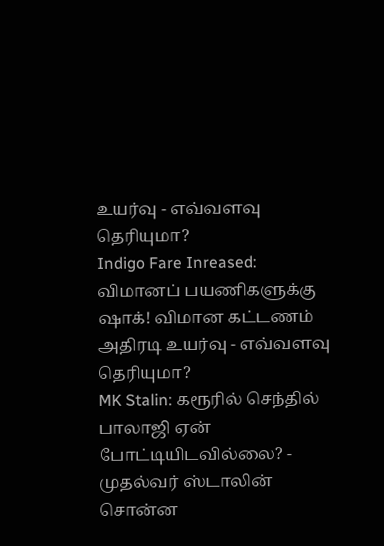உயர்வு - எவ்வளவு தெரியுமா?
Indigo Fare Inreased: விமானப் பயணிகளுக்கு ஷாக்! விமான கட்டணம் அதிரடி உயர்வு - எவ்வளவு தெரியுமா?
MK Stalin: கரூரில் செந்தில் பாலாஜி ஏன் போட்டியிடவில்லை? - முதல்வர் ஸ்டாலின் சொன்ன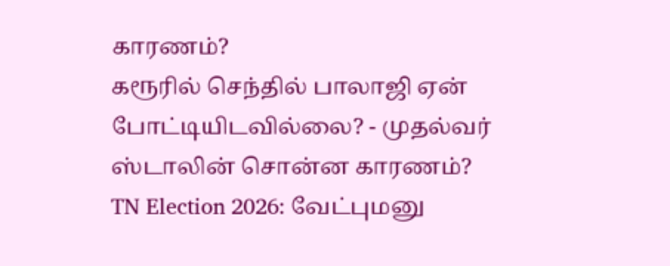காரணம்?
கரூரில் செந்தில் பாலாஜி ஏன் போட்டியிடவில்லை? - முதல்வர் ஸ்டாலின் சொன்ன காரணம்?
TN Election 2026: வேட்புமனு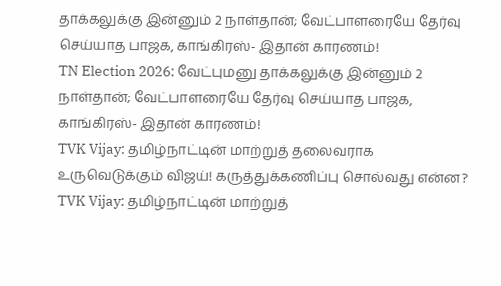தாக்கலுக்கு இன்னும் 2 நாள்தான்; வேட்பாளரையே தேர்வு செய்யாத பாஜக, காங்கிரஸ்- இதான் காரணம்!
TN Election 2026: வேட்புமனு தாக்கலுக்கு இன்னும் 2 நாள்தான்; வேட்பாளரையே தேர்வு செய்யாத பாஜக, காங்கிரஸ்- இதான் காரணம்!
TVK Vijay: தமிழ்நாட்டின் மாற்றுத் தலைவராக உருவெடுக்கும் விஜய்! கருத்துக்கணிப்பு சொல்வது என்ன?
TVK Vijay: தமிழ்நாட்டின் மாற்றுத்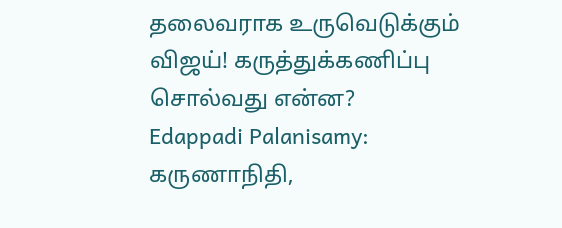தலைவராக உருவெடுக்கும் விஜய்! கருத்துக்கணிப்பு சொல்வது என்ன?
Edappadi Palanisamy: கருணாநிதி,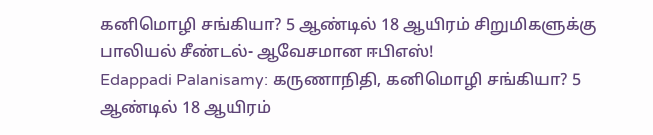கனிமொழி சங்கியா? 5 ஆண்டில் 18 ஆயிரம் சிறுமிகளுக்கு பாலியல் சீண்டல்- ஆவேசமான ஈபிஎஸ்!
Edappadi Palanisamy: கருணாநிதி, கனிமொழி சங்கியா? 5 ஆண்டில் 18 ஆயிரம்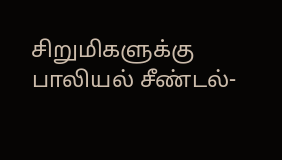சிறுமிகளுக்கு பாலியல் சீண்டல்-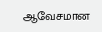ஆவேசமான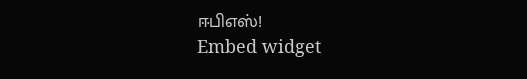ஈபிஎஸ்!
Embed widget